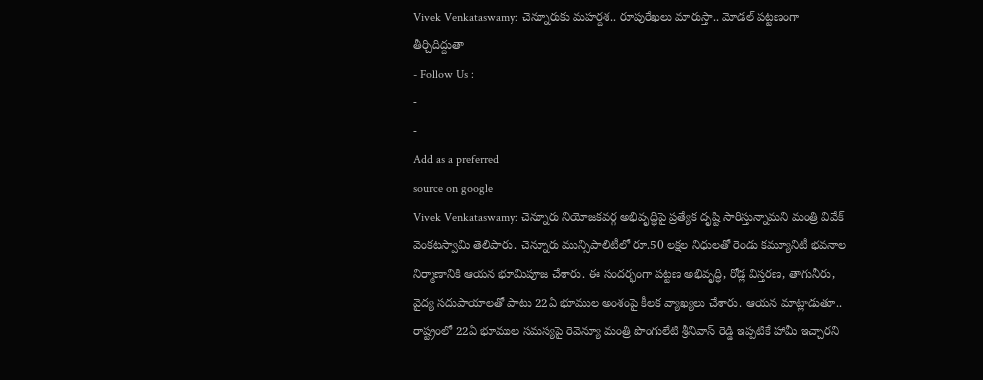Vivek Venkataswamy: చెన్నూరుకు మహర్దశ.. రూపురేఖలు మారుస్తా.. మోడల్ పట్టణంగా తీర్చిదిద్దుతా
- Follow Us :
-
-
Add as a preferred
source on google
Vivek Venkataswamy: చెన్నూరు నియోజకవర్గ అభివృద్ధిపై ప్రత్యేక దృష్టి సారిస్తున్నామని మంత్రి వివేక్ వెంకటస్వామి తెలిపారు. చెన్నూరు మున్సిపాలిటీలో రూ.50 లక్షల నిధులతో రెండు కమ్యూనిటీ భవనాల నిర్మాణానికి ఆయన భూమిపూజ చేశారు. ఈ సందర్భంగా పట్టణ అభివృద్ధి, రోడ్ల విస్తరణ, తాగునీరు, వైద్య సదుపాయాలతో పాటు 22ఏ భూముల అంశంపై కీలక వ్యాఖ్యలు చేశారు. ఆయన మాట్లాడుతూ.. రాష్ట్రంలో 22ఏ భూముల సమస్యపై రెవెన్యూ మంత్రి పొంగులేటి శ్రీనివాస్ రెడ్డి ఇప్పటికే హామీ ఇచ్చారని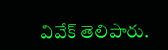వివేక్ తెలిపారు.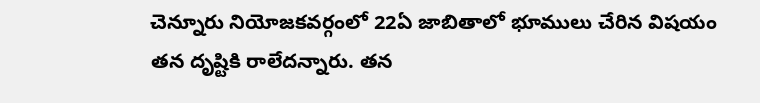చెన్నూరు నియోజకవర్గంలో 22ఏ జాబితాలో భూములు చేరిన విషయం తన దృష్టికి రాలేదన్నారు. తన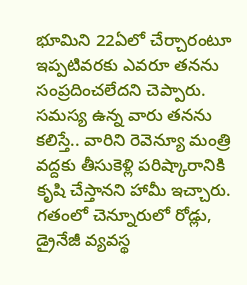భూమిని 22ఏలో చేర్చారంటూ ఇప్పటివరకు ఎవరూ తనను సంప్రదించలేదని చెప్పారు. సమస్య ఉన్న వారు తనను కలిస్తే.. వారిని రెవెన్యూ మంత్రి వద్దకు తీసుకెళ్లి పరిష్కారానికి కృషి చేస్తానని హామీ ఇచ్చారు. గతంలో చెన్నూరులో రోడ్లు, డ్రైనేజీ వ్యవస్థ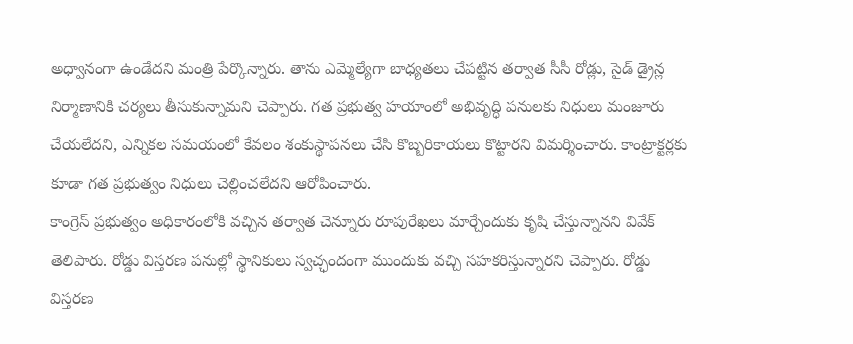అధ్వానంగా ఉండేదని మంత్రి పేర్కొన్నారు. తాను ఎమ్మెల్యేగా బాధ్యతలు చేపట్టిన తర్వాత సీసీ రోడ్లు, సైడ్ డ్రైన్ల నిర్మాణానికి చర్యలు తీసుకున్నామని చెప్పారు. గత ప్రభుత్వ హయాంలో అభివృద్ధి పనులకు నిధులు మంజూరు చేయలేదని, ఎన్నికల సమయంలో కేవలం శంకుస్థాపనలు చేసి కొబ్బరికాయలు కొట్టారని విమర్శించారు. కాంట్రాక్టర్లకు కూడా గత ప్రభుత్వం నిధులు చెల్లించలేదని ఆరోపించారు.
కాంగ్రెస్ ప్రభుత్వం అధికారంలోకి వచ్చిన తర్వాత చెన్నూరు రూపురేఖలు మార్చేందుకు కృషి చేస్తున్నానని వివేక్ తెలిపారు. రోడ్డు విస్తరణ పనుల్లో స్థానికులు స్వచ్ఛందంగా ముందుకు వచ్చి సహకరిస్తున్నారని చెప్పారు. రోడ్డు విస్తరణ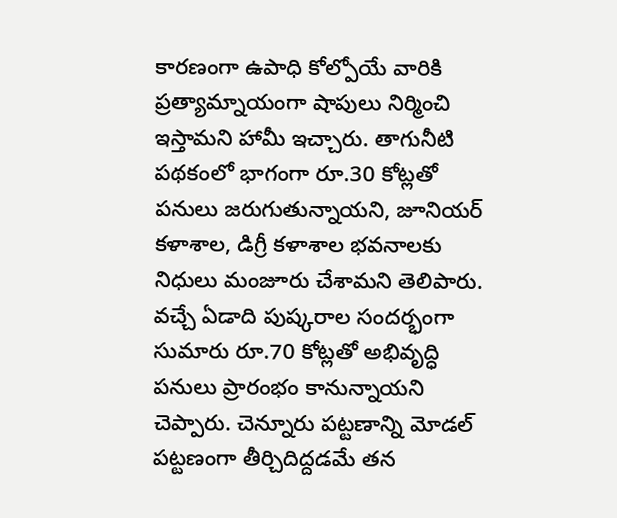కారణంగా ఉపాధి కోల్పోయే వారికి ప్రత్యామ్నాయంగా షాపులు నిర్మించి ఇస్తామని హామీ ఇచ్చారు. తాగునీటి పథకంలో భాగంగా రూ.30 కోట్లతో పనులు జరుగుతున్నాయని, జూనియర్ కళాశాల, డిగ్రీ కళాశాల భవనాలకు నిధులు మంజూరు చేశామని తెలిపారు. వచ్చే ఏడాది పుష్కరాల సందర్భంగా సుమారు రూ.70 కోట్లతో అభివృద్ధి పనులు ప్రారంభం కానున్నాయని చెప్పారు. చెన్నూరు పట్టణాన్ని మోడల్ పట్టణంగా తీర్చిదిద్దడమే తన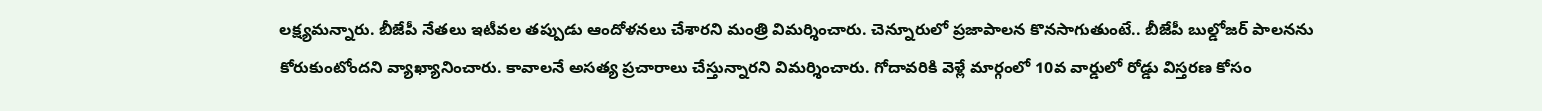లక్ష్యమన్నారు. బీజేపీ నేతలు ఇటీవల తప్పుడు ఆందోళనలు చేశారని మంత్రి విమర్శించారు. చెన్నూరులో ప్రజాపాలన కొనసాగుతుంటే.. బీజేపీ బుల్డోజర్ పాలనను కోరుకుంటోందని వ్యాఖ్యానించారు. కావాలనే అసత్య ప్రచారాలు చేస్తున్నారని విమర్శించారు. గోదావరికి వెళ్లే మార్గంలో 10వ వార్డులో రోడ్డు విస్తరణ కోసం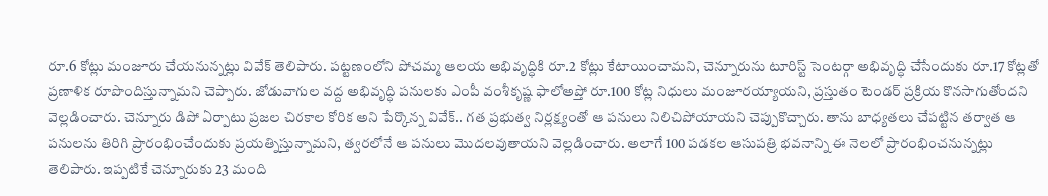రూ.6 కోట్లు మంజూరు చేయనున్నట్లు వివేక్ తెలిపారు. పట్టణంలోని పోచమ్మ ఆలయ అభివృద్ధికి రూ.2 కోట్లు కేటాయించామని, చెన్నూరును టూరిస్ట్ సెంటర్గా అభివృద్ధి చేసేందుకు రూ.17 కోట్లతో ప్రణాళిక రూపొందిస్తున్నామని చెప్పారు. జోడువాగుల వద్ద అభివృద్ధి పనులకు ఎంపీ వంశీకృష్ణ ఫాలోఅప్తో రూ.100 కోట్ల నిధులు మంజూరయ్యాయని, ప్రస్తుతం టెండర్ ప్రక్రియ కొనసాగుతోందని వెల్లడించారు. చెన్నూరు డిపో ఏర్పాటు ప్రజల చిరకాల కోరిక అని పేర్కొన్న వివేక్.. గత ప్రభుత్వ నిర్లక్ష్యంతో ఆ పనులు నిలిచిపోయాయని చెప్పుకొచ్చారు. తాను బాధ్యతలు చేపట్టిన తర్వాత ఆ పనులను తిరిగి ప్రారంభించేందుకు ప్రయత్నిస్తున్నామని, త్వరలోనే ఆ పనులు మొదలవుతాయని వెల్లడించారు. అలాగే 100 పడకల ఆసుపత్రి భవనాన్ని ఈ నెలలో ప్రారంభించనున్నట్లు తెలిపారు. ఇప్పటికే చెన్నూరుకు 23 మంది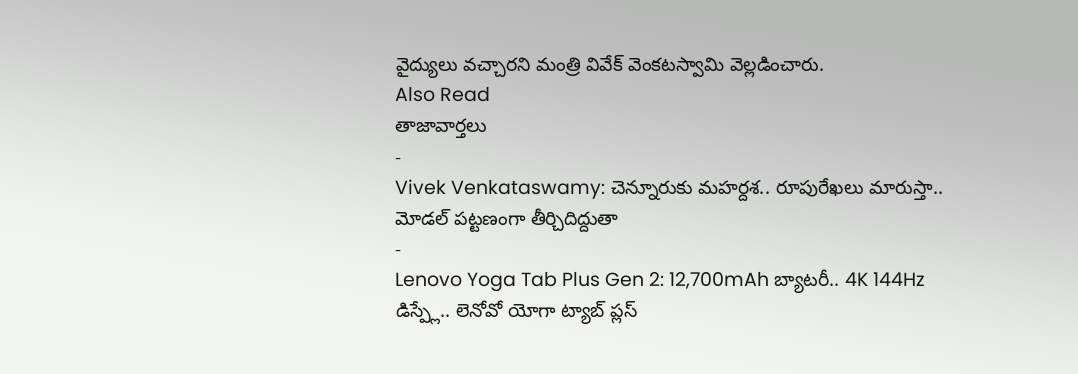వైద్యులు వచ్చారని మంత్రి వివేక్ వెంకటస్వామి వెల్లడించారు.
Also Read
తాజావార్తలు
-
Vivek Venkataswamy: చెన్నూరుకు మహర్దశ.. రూపురేఖలు మారుస్తా.. మోడల్ పట్టణంగా తీర్చిదిద్దుతా
-
Lenovo Yoga Tab Plus Gen 2: 12,700mAh బ్యాటరీ.. 4K 144Hz డిస్ప్లే.. లెనోవో యోగా ట్యాబ్ ప్లస్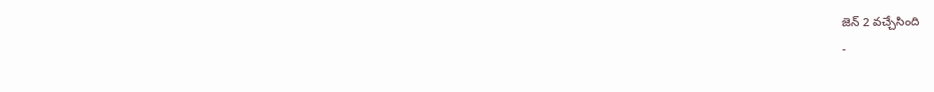జెన్ 2 వచ్చేసింది
-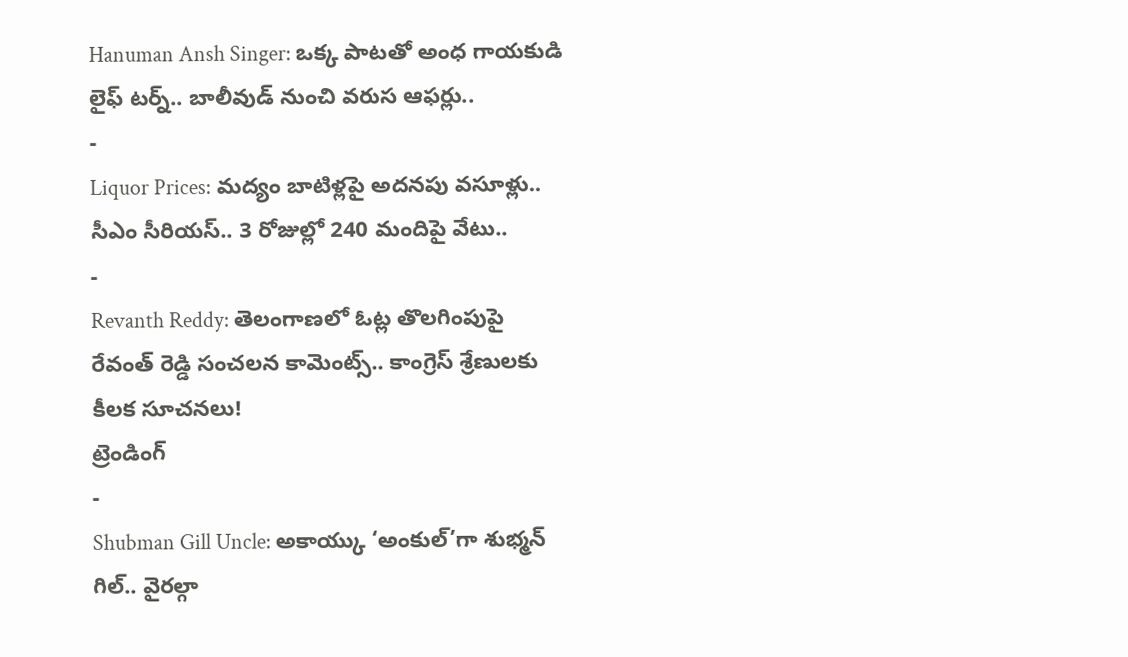Hanuman Ansh Singer: ఒక్క పాటతో అంధ గాయకుడి లైఫ్ టర్న్.. బాలీవుడ్ నుంచి వరుస ఆఫర్లు..
-
Liquor Prices: మద్యం బాటిళ్లపై అదనపు వసూళ్లు.. సీఎం సీరియస్.. 3 రోజుల్లో 240 మందిపై వేటు..
-
Revanth Reddy: తెలంగాణలో ఓట్ల తొలగింపుపై రేవంత్ రెడ్డి సంచలన కామెంట్స్.. కాంగ్రెస్ శ్రేణులకు కీలక సూచనలు!
ట్రెండింగ్
-
Shubman Gill Uncle: అకాయ్కు ‘అంకుల్’గా శుభ్మన్ గిల్.. వైరల్గా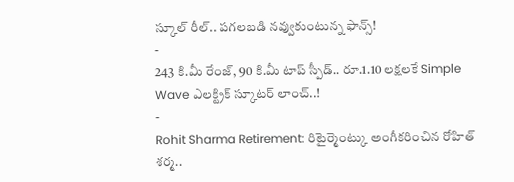స్కూల్ రీల్.. పగలబడి నవ్వుకుంటున్న ఫాన్స్!
-
243 కి.మీ రేంజ్, 90 కి.మీ టాప్ స్పీడ్.. రూ.1.10 లక్షలకే Simple Wave ఎలక్ట్రిక్ స్కూటర్ లాంచ్..!
-
Rohit Sharma Retirement: రిటైర్మెంట్కు అంగీకరించిన రోహిత్ శర్మ..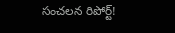సంచలన రిపోర్ట్!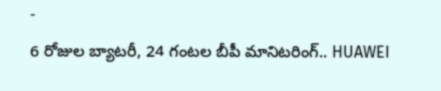-
6 రోజుల బ్యాటరీ, 24 గంటల బీపీ మానిటరింగ్.. HUAWEI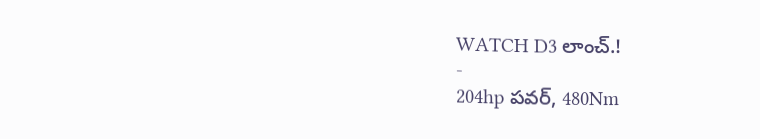WATCH D3 లాంచ్.!
-
204hp పవర్, 480Nm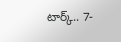టార్క్.. 7-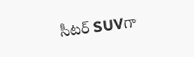సీటర్ SUVగా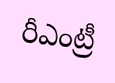రీఎంట్రీ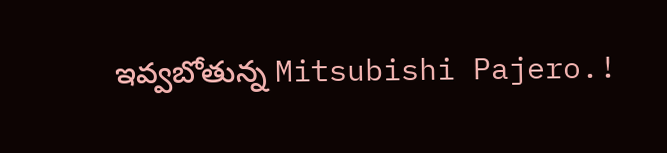ఇవ్వబోతున్న Mitsubishi Pajero.!